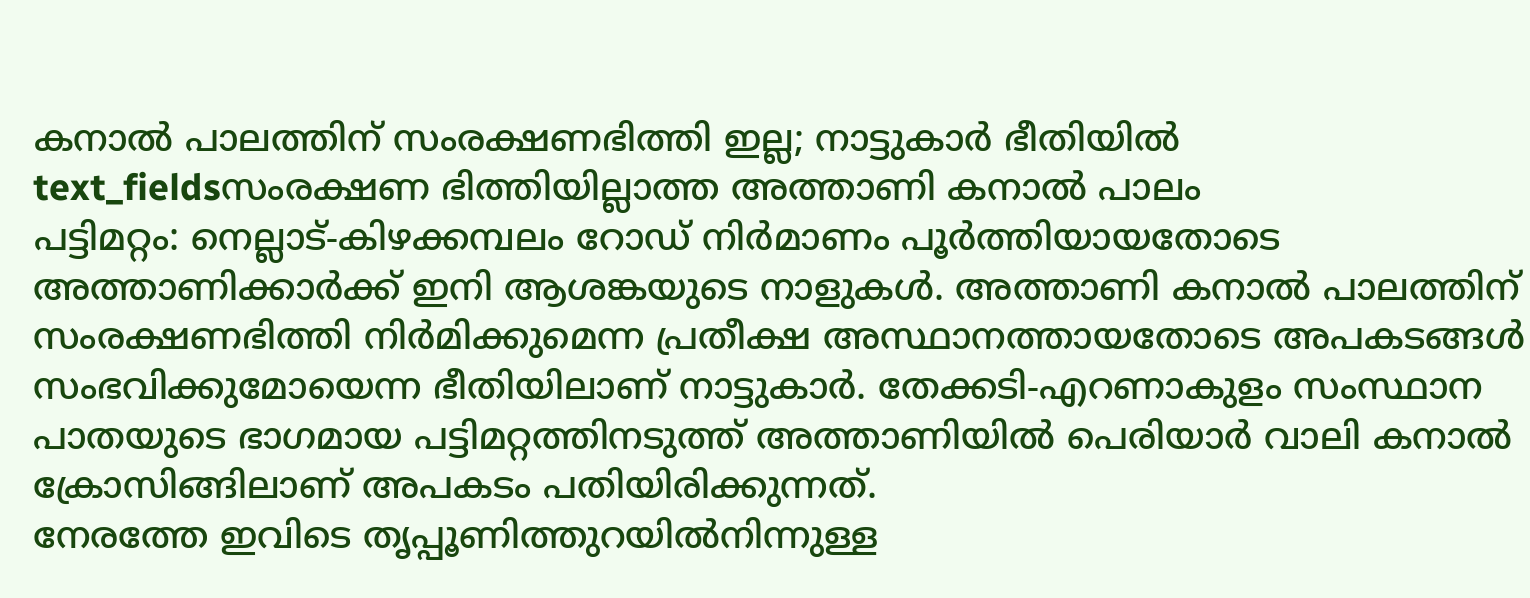കനാൽ പാലത്തിന് സംരക്ഷണഭിത്തി ഇല്ല; നാട്ടുകാർ ഭീതിയിൽ
text_fieldsസംരക്ഷണ ഭിത്തിയില്ലാത്ത അത്താണി കനാൽ പാലം
പട്ടിമറ്റം: നെല്ലാട്-കിഴക്കമ്പലം റോഡ് നിർമാണം പൂർത്തിയായതോടെ അത്താണിക്കാർക്ക് ഇനി ആശങ്കയുടെ നാളുകൾ. അത്താണി കനാൽ പാലത്തിന് സംരക്ഷണഭിത്തി നിർമിക്കുമെന്ന പ്രതീക്ഷ അസ്ഥാനത്തായതോടെ അപകടങ്ങൾ സംഭവിക്കുമോയെന്ന ഭീതിയിലാണ് നാട്ടുകാർ. തേക്കടി-എറണാകുളം സംസ്ഥാന പാതയുടെ ഭാഗമായ പട്ടിമറ്റത്തിനടുത്ത് അത്താണിയിൽ പെരിയാർ വാലി കനാൽ ക്രോസിങ്ങിലാണ് അപകടം പതിയിരിക്കുന്നത്.
നേരത്തേ ഇവിടെ തൃപ്പൂണിത്തുറയിൽനിന്നുള്ള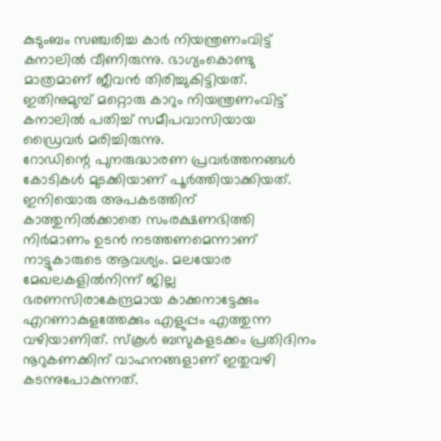കുടുംബം സഞ്ചരിച്ച കാർ നിയന്ത്രണംവിട്ട് കനാലിൽ വീണിരുന്നു. ഭാഗ്യംകൊണ്ടു മാത്രമാണ് ജീവൻ തിരിച്ചുകിട്ടിയത്. ഇതിനുമുമ്പ് മറ്റൊരു കാറും നിയന്ത്രണംവിട്ട് കനാലിൽ പതിച്ച് സമീപവാസിയായ ഡ്രൈവർ മരിച്ചിരുന്നു.
റോഡിന്റെ പുനരുദ്ധാരണ പ്രവർത്തനങ്ങൾ കോടികൾ മുടക്കിയാണ് പൂർത്തിയാക്കിയത്. ഇനിയൊരു അപകടത്തിന് കാത്തുനിൽക്കാതെ സംരക്ഷണഭിത്തി നിർമാണം ഉടൻ നടത്തണമെന്നാണ് നാട്ടുകാരുടെ ആവശ്യം. മലയോര മേഖലകളിൽനിന്ന് ജില്ല ഭരണസിരാകേന്ദ്രമായ കാക്കനാട്ടേക്കും എറണാകുളത്തേക്കും എളുപ്പം എത്തുന്ന വഴിയാണിത്. സ്കൂൾ ബസുകളടക്കം പ്രതിദിനം നൂറുകണക്കിന് വാഹനങ്ങളാണ് ഇതുവഴി കടന്നുപോകുന്നത്.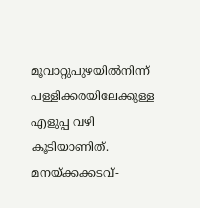മൂവാറ്റുപുഴയിൽനിന്ന് പള്ളിക്കരയിലേക്കുള്ള എളുപ്പ വഴി കൂടിയാണിത്. മനയ്ക്കക്കടവ്-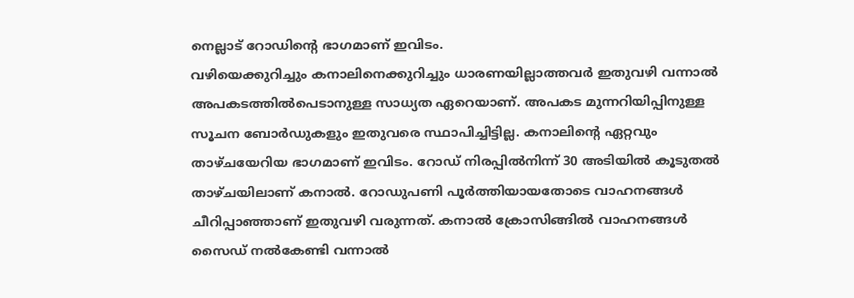നെല്ലാട് റോഡിന്റെ ഭാഗമാണ് ഇവിടം.
വഴിയെക്കുറിച്ചും കനാലിനെക്കുറിച്ചും ധാരണയില്ലാത്തവർ ഇതുവഴി വന്നാൽ അപകടത്തിൽപെടാനുള്ള സാധ്യത ഏറെയാണ്. അപകട മുന്നറിയിപ്പിനുള്ള സൂചന ബോർഡുകളും ഇതുവരെ സ്ഥാപിച്ചിട്ടില്ല. കനാലിന്റെ ഏറ്റവും താഴ്ചയേറിയ ഭാഗമാണ് ഇവിടം. റോഡ് നിരപ്പിൽനിന്ന് 30 അടിയിൽ കൂടുതൽ താഴ്ചയിലാണ് കനാൽ. റോഡുപണി പൂർത്തിയായതോടെ വാഹനങ്ങൾ ചീറിപ്പാഞ്ഞാണ് ഇതുവഴി വരുന്നത്. കനാൽ ക്രോസിങ്ങിൽ വാഹനങ്ങൾ സൈഡ് നൽകേണ്ടി വന്നാൽ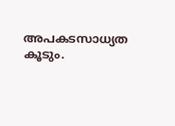അപകടസാധ്യത കൂടും.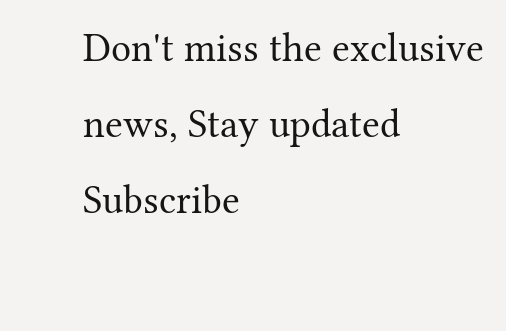Don't miss the exclusive news, Stay updated
Subscribe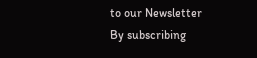to our Newsletter
By subscribing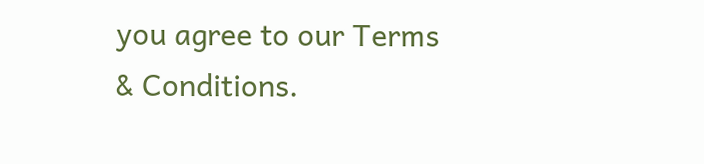you agree to our Terms & Conditions.